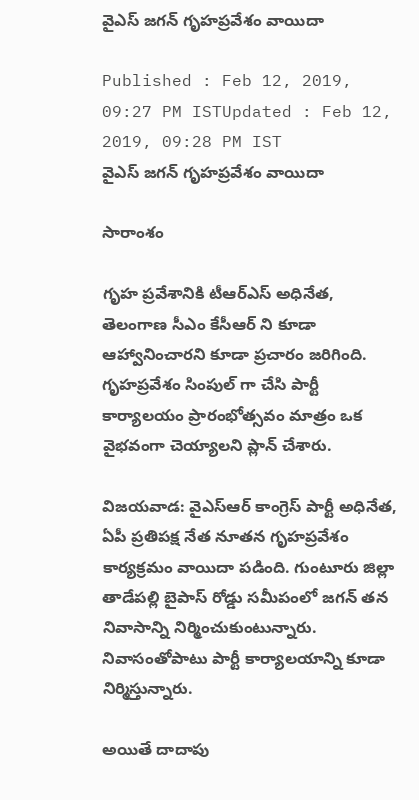వైఎస్ జగన్ గృహప్రవేశం వాయిదా

Published : Feb 12, 2019, 09:27 PM ISTUpdated : Feb 12, 2019, 09:28 PM IST
వైఎస్ జగన్ గృహప్రవేశం వాయిదా

సారాంశం

గృహ ప్రవేశానికి టీఆర్ఎస్ అధినేత, తెలంగాణ సీఎం కేసీఆర్ ని కూడా ఆహ్వానించారని కూడా ప్రచారం జరిగింది. గృహప్రవేశం సింపుల్ గా చేసి పార్టీ కార్యాలయం ప్రారంభోత్సవం మాత్రం ఒక వైభవంగా చెయ్యాలని ప్లాన్ చేశారు.

విజయవాడ: వైఎస్ఆర్ కాంగ్రెస్ పార్టీ అధినేత, ఏపీ ప్రతిపక్ష నేత నూతన గృహప్రవేశం కార్యక్రమం వాయిదా పడింది. గుంటూరు జిల్లా తాడేపల్లి బైపాస్ రోడ్డు సమీపంలో జగన్ తన నివాసాన్ని నిర్మించుకుంటున్నారు. నివాసంతోపాటు పార్టీ కార్యాలయాన్ని కూడా నిర్మిస్తున్నారు.

అయితే దాదాపు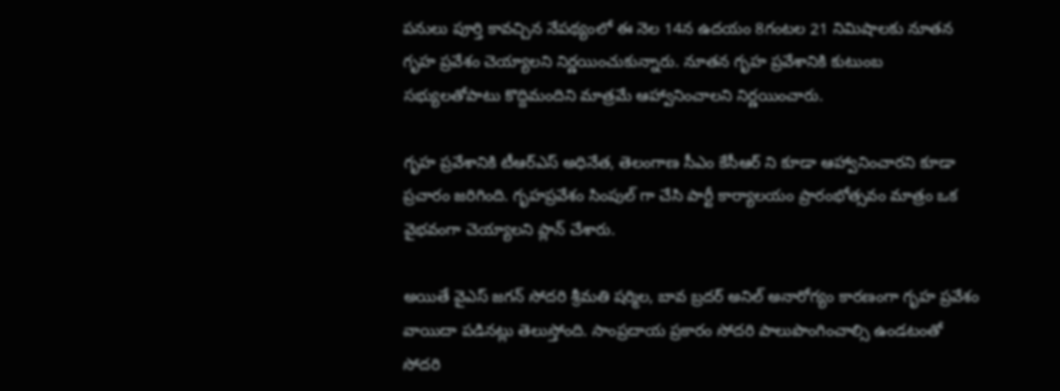పనులు పూర్తి కావచ్చిన నేపథ్యంలో ఈ నెల 14న ఉదయం 8గంటల 21 నిమిషాలకు నూతన గృహ ప్రవేశం చెయ్యాలని నిర్ణయించుకున్నారు. నూతన గృహ ప్రవేశానికి కుటుంబ సభ్యులతోపాటు కొద్దిమందిని మాత్రమే ఆహ్వానించాలని నిర్ణయించారు.

గృహ ప్రవేశానికి టీఆర్ఎస్ అధినేత, తెలంగాణ సీఎం కేసీఆర్ ని కూడా ఆహ్వానించారని కూడా ప్రచారం జరిగింది. గృహప్రవేశం సింపుల్ గా చేసి పార్టీ కార్యాలయం ప్రారంభోత్సవం మాత్రం ఒక వైభవంగా చెయ్యాలని ప్లాన్ చేశారు.

అయితే వైఎస్ జగన్ సోదరి శ్రీమతి షర్మిల, బావ బ్రదర్ అనిల్ అనారోగ్యం కారణంగా గృహ ప్రవేశం వాయిదా పడినట్లు తెలుస్తోంది. సాంప్రదాయ ప్రకారం సోదరి పాలుపొంగించాల్సి ఉండటంతో సోదరి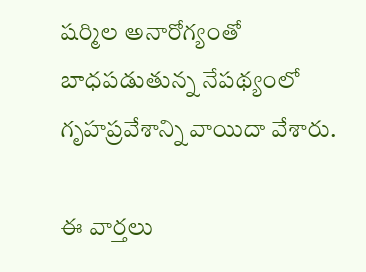షర్మిల అనారోగ్యంతో బాధపడుతున్న నేపథ్యంలో గృహప్రవేశాన్ని వాయిదా వేశారు.

ఈ వార్తలు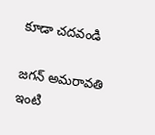కూడా చదవండి

జగన్ అమరావతి ఇంటి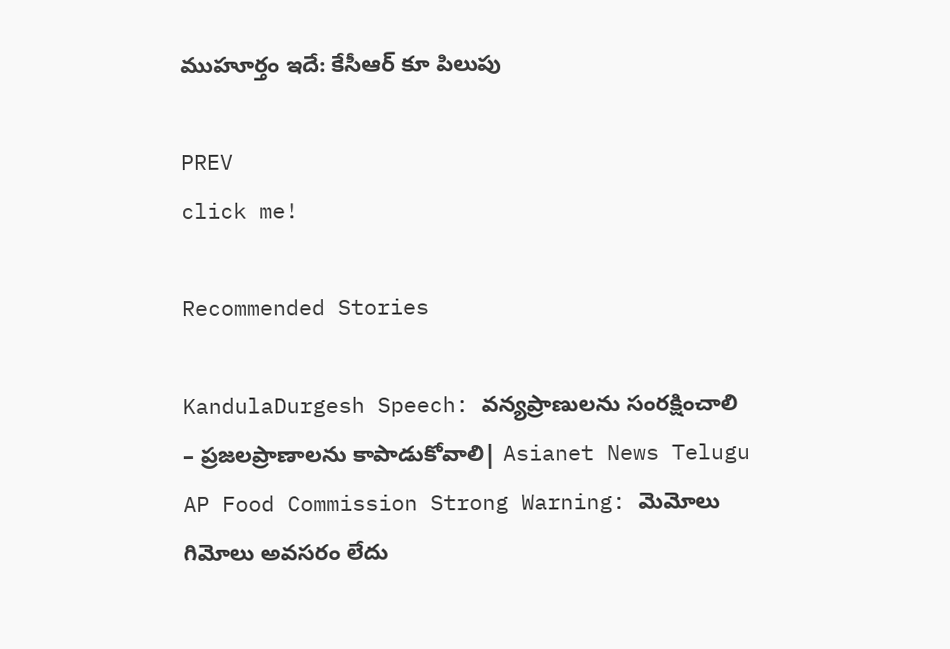ముహూర్తం ఇదే: కేసీఆర్ కూ పిలుపు

PREV
click me!

Recommended Stories

KandulaDurgesh Speech: వన్యప్రాణులను సంరక్షించాలి – ప్రజలప్రాణాలను కాపాడుకోవాలి| Asianet News Telugu
AP Food Commission Strong Warning: మెమోలు గిమోలు అవసరం లేదు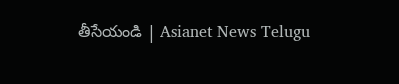తీసేయండి | Asianet News Telugu